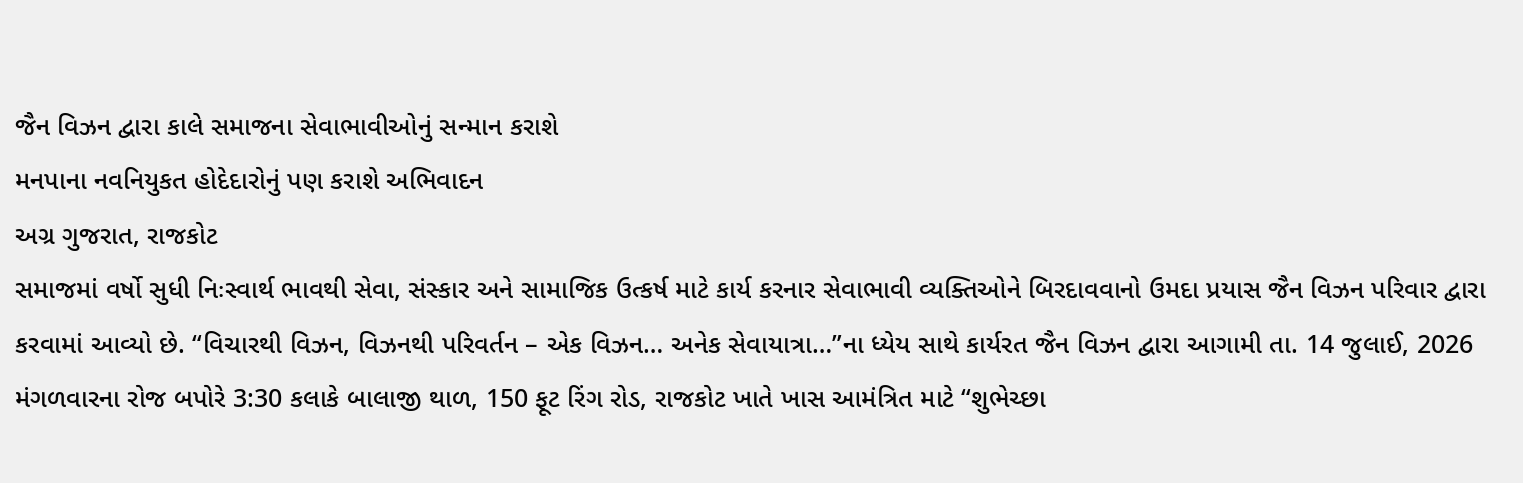જૈન વિઝન દ્વારા કાલે સમાજના સેવાભાવીઓનું સન્માન કરાશે
મનપાના નવનિયુકત હોદેદારોનું પણ કરાશે અભિવાદન
અગ્ર ગુજરાત, રાજકોટ
સમાજમાં વર્ષો સુધી નિઃસ્વાર્થ ભાવથી સેવા, સંસ્કાર અને સામાજિક ઉત્કર્ષ માટે કાર્ય કરનાર સેવાભાવી વ્યક્તિઓને બિરદાવવાનો ઉમદા પ્રયાસ જૈન વિઝન પરિવાર દ્વારા કરવામાં આવ્યો છે. “વિચારથી વિઝન, વિઝનથી પરિવર્તન – એક વિઝન… અનેક સેવાયાત્રા…”ના ધ્યેય સાથે કાર્યરત જૈન વિઝન દ્વારા આગામી તા. 14 જુલાઈ, 2026 મંગળવારના રોજ બપોરે 3:30 કલાકે બાલાજી થાળ, 150 ફૂટ રિંગ રોડ, રાજકોટ ખાતે ખાસ આમંત્રિત માટે “શુભેચ્છા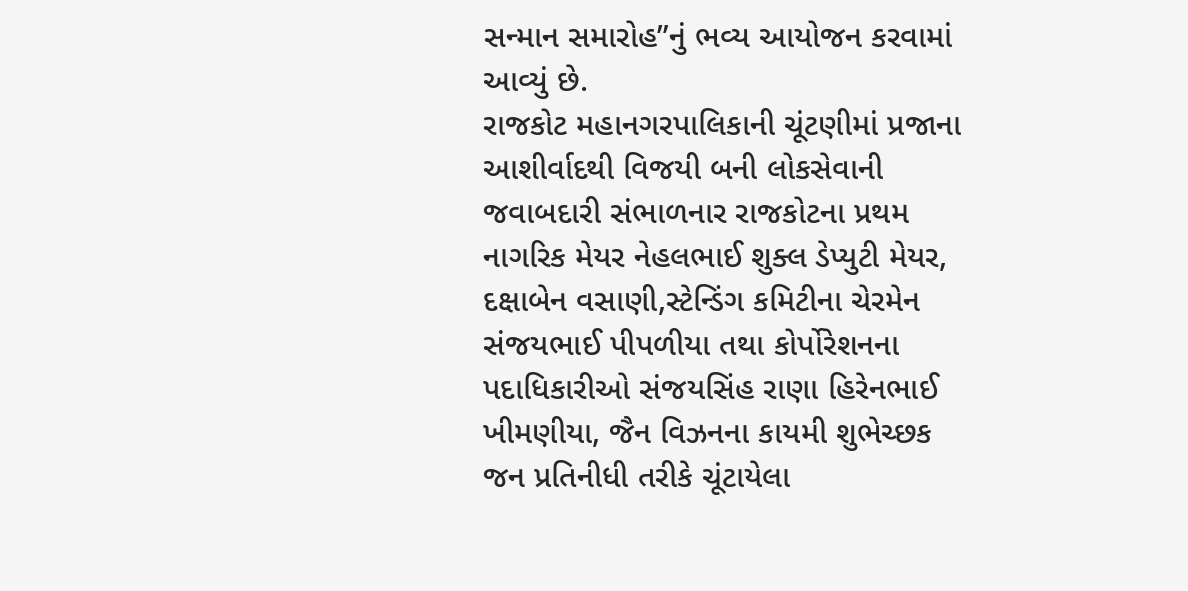સન્માન સમારોહ”નું ભવ્ય આયોજન કરવામાં આવ્યું છે.
રાજકોટ મહાનગરપાલિકાની ચૂંટણીમાં પ્રજાના આશીર્વાદથી વિજયી બની લોકસેવાની જવાબદારી સંભાળનાર રાજકોટના પ્રથમ નાગરિક મેયર નેહલભાઈ શુક્લ ડેપ્યુટી મેયર, દક્ષાબેન વસાણી,સ્ટેન્ડિંગ કમિટીના ચેરમેન સંજયભાઈ પીપળીયા તથા કોર્પોરેશનના પદાધિકારીઓ સંજયસિંહ રાણા હિરેનભાઈ ખીમણીયા, જૈન વિઝનના કાયમી શુભેચ્છક જન પ્રતિનીધી તરીકે ચૂંટાયેલા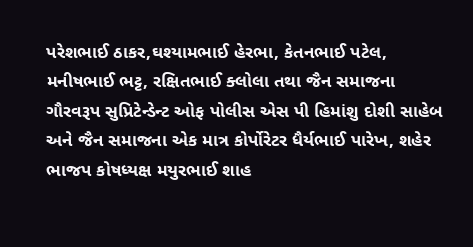પરેશભાઈ ઠાકર,ઘશ્યામભાઈ હેરભા, કેતનભાઈ પટેલ, મનીષભાઈ ભટ્ટ, રક્ષિતભાઈ ક્લોલા તથા જૈન સમાજના ગૌરવરૂપ સુપ્રિટેન્ડેન્ટ ઓફ પોલીસ એસ પી હિમાંશુ દોશી સાહેબ અને જૈન સમાજના એક માત્ર કોર્પોરેટર ધૈર્યભાઈ પારેખ, શહેર ભાજપ કોષધ્યક્ષ મયુરભાઈ શાહ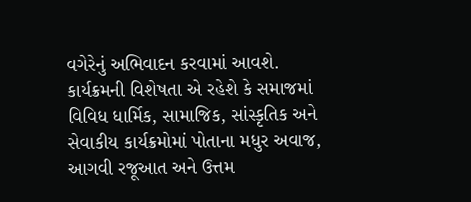વગેરેનું અભિવાદન કરવામાં આવશે.
કાર્યક્રમની વિશેષતા એ રહેશે કે સમાજમાં વિવિધ ધાર્મિક, સામાજિક, સાંસ્કૃતિક અને સેવાકીય કાર્યક્રમોમાં પોતાના મધુર અવાજ, આગવી રજૂઆત અને ઉત્તમ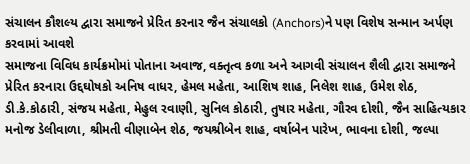સંચાલન કૌશલ્ય દ્વારા સમાજને પ્રેરિત કરનાર જૈન સંચાલકો (Anchors)ને પણ વિશેષ સન્માન અર્પણ કરવામાં આવશે
સમાજના વિવિધ કાર્યક્રમોમાં પોતાના અવાજ, વક્તૃત્વ કળા અને આગવી સંચાલન શૈલી દ્વારા સમાજને પ્રેરિત કરનારા ઉદ્દઘોષકો અનિષ વાધર, હેમલ મહેતા, આશિષ શાહ, નિલેશ શાહ, ઉમેશ શેઠ, ડી.કે.કોઠારી, સંજય મહેતા, મેહુલ રવાણી, સુનિલ કોઠારી, તુષાર મહેતા, ગૌરવ દોશી, જૈન સાહિત્યકાર મનોજ ડેલીવાળા, શ્રીમતી વીણાબેન શેઠ, જયશ્રીબેન શાહ, વર્ષાબેન પારેખ, ભાવના દોશી, જલ્પા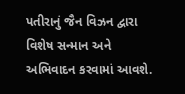પતીરાનું જૈન વિઝન દ્વારા વિશેષ સન્માન અને અભિવાદન કરવામાં આવશે.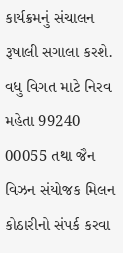કાર્યક્રમનું સંચાલન રૂષાલી સગાલા કરશે. વધુ વિગત માટે નિરવ મહેતા 99240 00055 તથા જૈન વિઝન સંયોજક મિલન કોઠારીનો સંપર્ક કરવા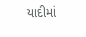યાદીમાં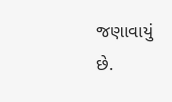જણાવાયું છે.